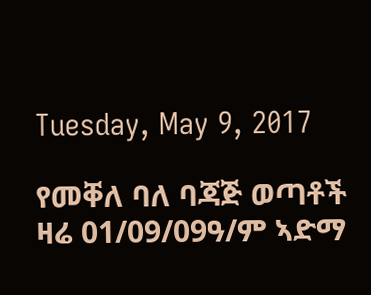Tuesday, May 9, 2017

የመቐለ ባለ ባጃጅ ወጣቶች ዛሬ 01/09/09ዓ/ም ኣድማ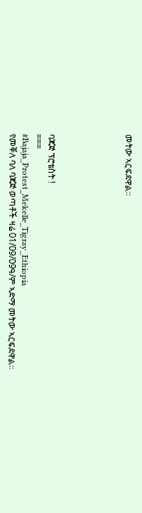መትው ኣርፍደዋል።





ባጃጅ ፕሮቴስት !
===
#Bajaja_Protest_Mekelle_Tigray_Ethiopia
የመቐለ ባለ ባጃጅ ወጣቶች ዛሬ 01/09/09ዓ/ም ኣድማ መትው ኣርፍደዋል።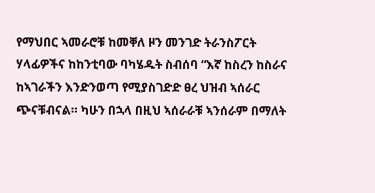የማህበር ኣመራሮቹ ከመቐለ ዞን መንገድ ትራንስፖርት ሃላፊዎችና ከከንቲባው ባካሄዱት ስብሰባ “እኛ ከስረን ከስራና ከኣገራችን እንድንወጣ የሚያስገድድ ፀረ ህዝብ ኣሰራር ጭናቹብናል። ካሁን በኋላ በዚህ ኣሰራራቹ ኣንሰራም በማለት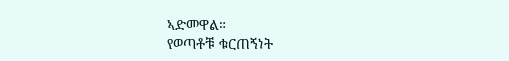ኣድመዋል።
የወጣቶቹ ቁርጠኝነት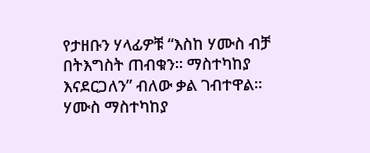የታዘቡን ሃላፊዎቹ “እስከ ሃሙስ ብቻ በትእግስት ጠብቁን። ማስተካከያ እናደርጋለን” ብለው ቃል ገብተዋል።
ሃሙስ ማስተካከያ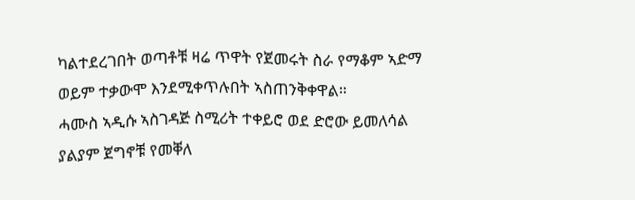ካልተደረገበት ወጣቶቹ ዛሬ ጥዋት የጀመሩት ስራ የማቆም ኣድማ ወይም ተቃውሞ እንደሚቀጥሉበት ኣስጠንቅቀዋል።
ሓሙስ ኣዲሱ ኣስገዳጅ ስሚሪት ተቀይሮ ወደ ድሮው ይመለሳል ያልያም ጀግኖቹ የመቐለ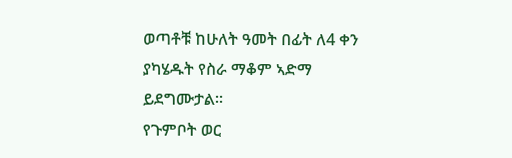ወጣቶቹ ከሁለት ዓመት በፊት ለ4 ቀን ያካሄዱት የስራ ማቆም ኣድማ ይደግሙታል።
የጉምቦት ወር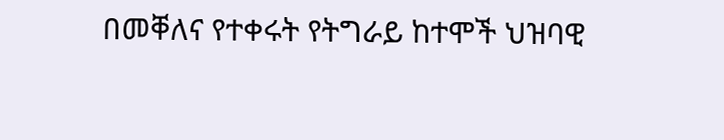በመቐለና የተቀሩት የትግራይ ከተሞች ህዝባዊ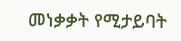መነቃቃት የሚታይባት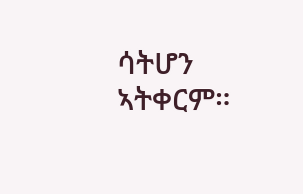ሳትሆን ኣትቀርም።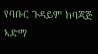የባቡር ጉዳይም ከባጃጅ ኣድማ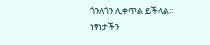ጎንለጎን ሊቀጥል ይችላል።
ነፃነታችን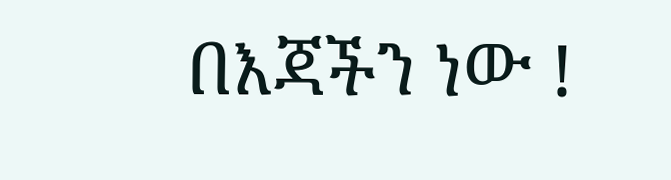በእጃችን ነው !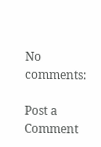No comments:

Post a Comment